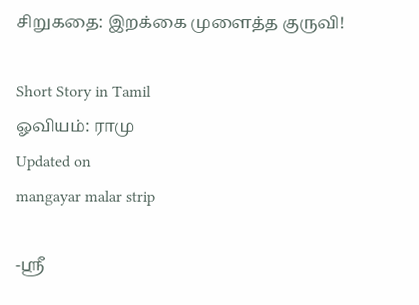சிறுகதை: இறக்கை முளைத்த குருவி!

Short Story in Tamil
ஓவியம்: ராமு
Updated on
mangayar malar strip

-ஸ்ரீ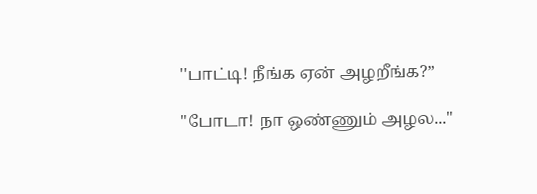''பாட்டி! நீங்க ஏன் அழறீங்க?”

"போடா! நா ஒண்ணும் அழல..."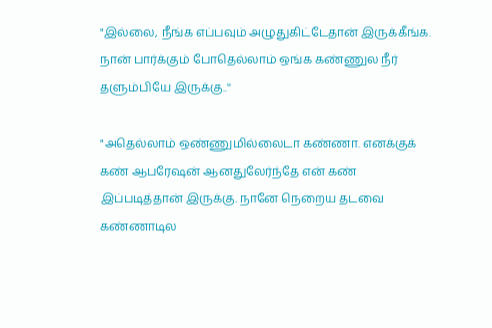"இல்லை, நீங்க எப்பவும் அழுதுகிட்டேதான் இருக்கீங்க. நான் பார்க்கும் போதெல்லாம் ஒங்க கண்ணுல நீர் தளும்பியே இருக்கு..''

"அதெல்லாம் ஒண்ணுமில்லைடா கண்ணா. எனக்குக் கண் ஆபரேஷன் ஆனதுலேர்ந்தே என் கண் இப்படித்தான் இருக்கு. நானே நெறைய தடவை கண்ணாடில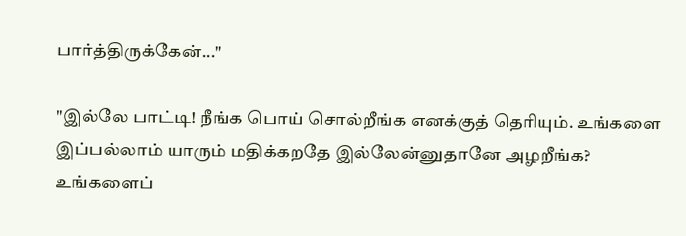பார்த்திருக்கேன்..."

"இல்லே பாட்டி! நீங்க பொய் சொல்றீங்க எனக்குத் தெரியும். உங்களை இப்பல்லாம் யாரும் மதிக்கறதே இல்லேன்னுதானே அழறீங்க? உங்களைப்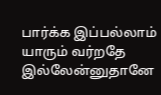பார்க்க இப்பல்லாம் யாரும் வர்றதே இல்லேன்னுதானே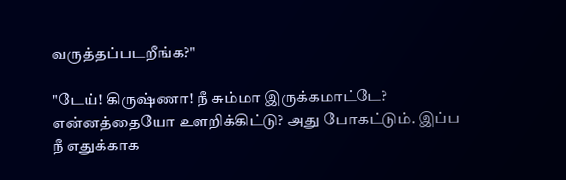வருத்தப்படறீங்க?"

"டேய்! கிருஷ்ணா! நீ சும்மா இருக்கமாட்டே? என்னத்தையோ உளறிக்கிட்டு? அது போகட்டும். இப்ப நீ எதுக்காக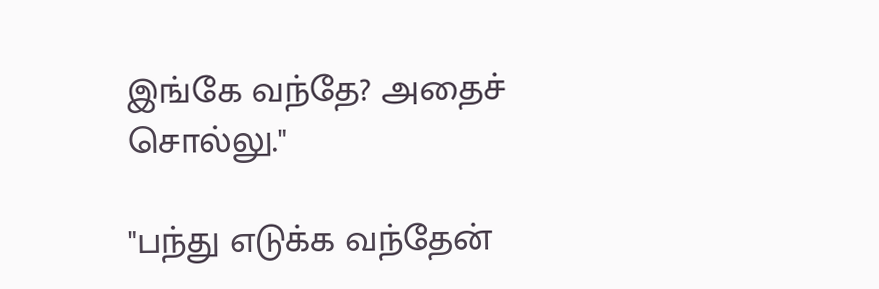இங்கே வந்தே? அதைச் சொல்லு."

"பந்து எடுக்க வந்தேன்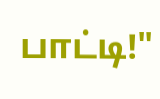பாட்டி!"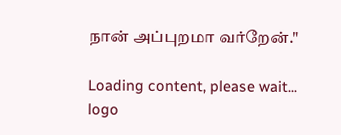நான் அப்புறமா வர்றேன்."

Loading content, please wait...
logo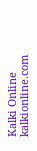Kalki Online
kalkionline.com